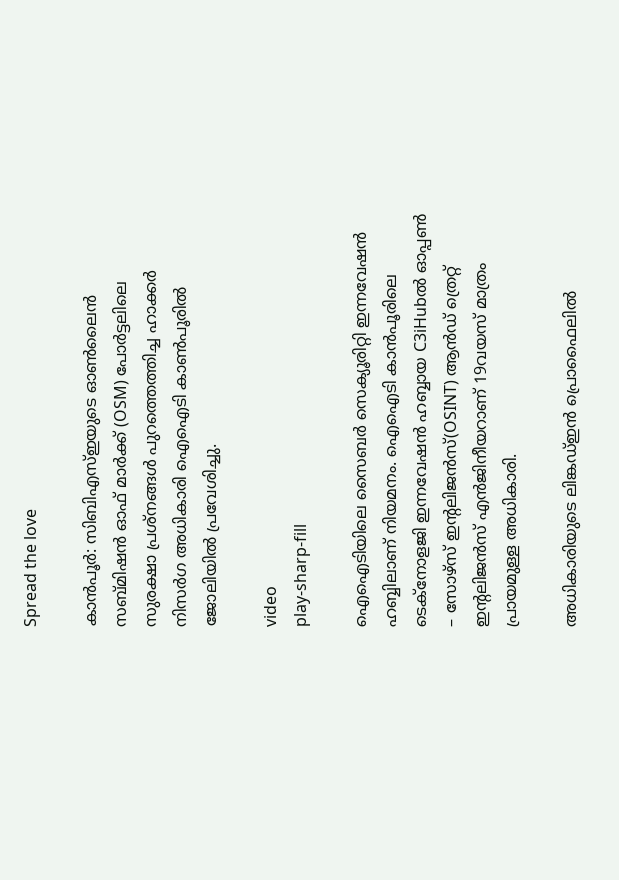Spread the love

കാന്‍പൂര്‍: സിബിഎസ്‌ഇയുടെ ഓണ്‍ലൈന്‍ സബ്മിഷന്‍ ഓഫ് മാര്‍ക്ക് (OSM) പോര്‍ട്ടലിലെ സുരക്ഷാ പ്രശ്‌നങ്ങള്‍ പുറത്തെത്തിച്ച ഹാക്കര്‍ നിസര്‍ഗ അധികാരി ഐഐടി കാണ്‍പൂരില്‍ ജോലിയില്‍ പ്രവേശിച്ചു.

video
play-sharp-fill

ഐഐടിയിലെ സൈബര്‍ സെക്യൂരിറ്റി ഇന്നവേഷന്‍ ഹബ്ബിലാണ് നിയമനം. ഐഐടി കാന്‍പൂരിലെ ടെക്‌നോളജി ഇന്നവേഷന്‍ ഹബ്ബായ C3iHubല്‍ ഓപ്പണ്‍ – സോഴ്‌സ് ഇന്റലിജന്‍സ്(OSINT) ആന്‍ഡ് ത്രെറ്റ് ഇന്റലിജന്‍സ് എന്‍ജിനീയറാണ് 19വയസ് മാത്രം പ്രായമുള്ള അധികാരി.

അധികാരിയുടെ ലിങ്കഡ്‌ഇന്‍ പ്രൊഫൈലില്‍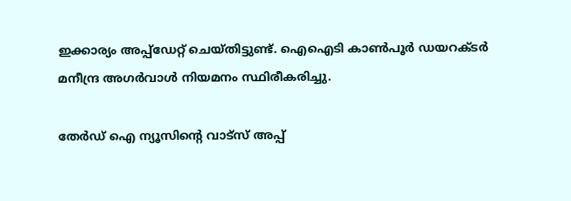ഇക്കാര്യം അപ്പ്‌ഡേറ്റ് ചെയ്തിട്ടുണ്ട്. ഐഐടി കാണ്‍പൂര്‍ ഡയറക്ടര്‍ മനീന്ദ്ര അഗര്‍വാള്‍ നിയമനം സ്ഥിരീകരിച്ചു.

തേർഡ് ഐ ന്യൂസിന്റെ വാട്സ് അപ്പ്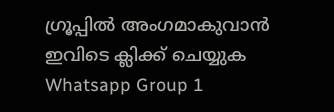ഗ്രൂപ്പിൽ അംഗമാകുവാൻ ഇവിടെ ക്ലിക്ക് ചെയ്യുക
Whatsapp Group 1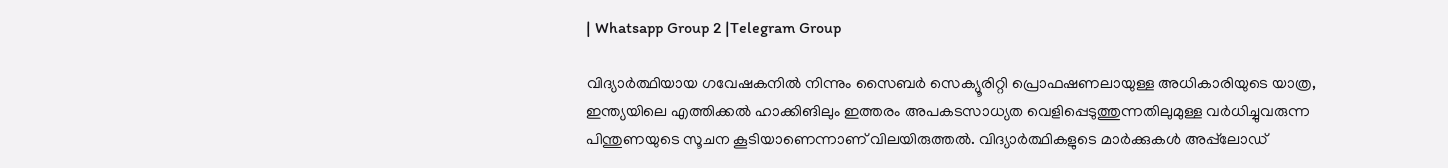| Whatsapp Group 2 |Telegram Group

വിദ്യാര്‍ത്ഥിയായ ഗവേഷകനില്‍ നിന്നും സൈബര്‍ സെക്യൂരിറ്റി പ്രൊഫഷണലായുള്ള അധികാരിയുടെ യാത്ര, ഇന്ത്യയിലെ എത്തിക്കല്‍ ഹാക്കിങിലും ഇത്തരം അപകടസാധ്യത വെളിപ്പെടുത്തുന്നതിലുമുള്ള വര്‍ധിച്ചുവരുന്ന പിന്തുണയുടെ സൂചന കൂടിയാണെന്നാണ് വിലയിരുത്തല്‍. വിദ്യാര്‍ത്ഥികളുടെ മാര്‍ക്കുകള്‍ അപ്പ്‌ലോഡ്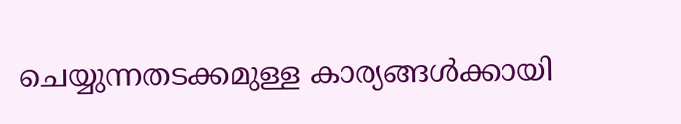ചെയ്യുന്നതടക്കമുള്ള കാര്യങ്ങള്‍ക്കായി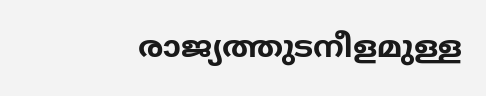രാജ്യത്തുടനീളമുള്ള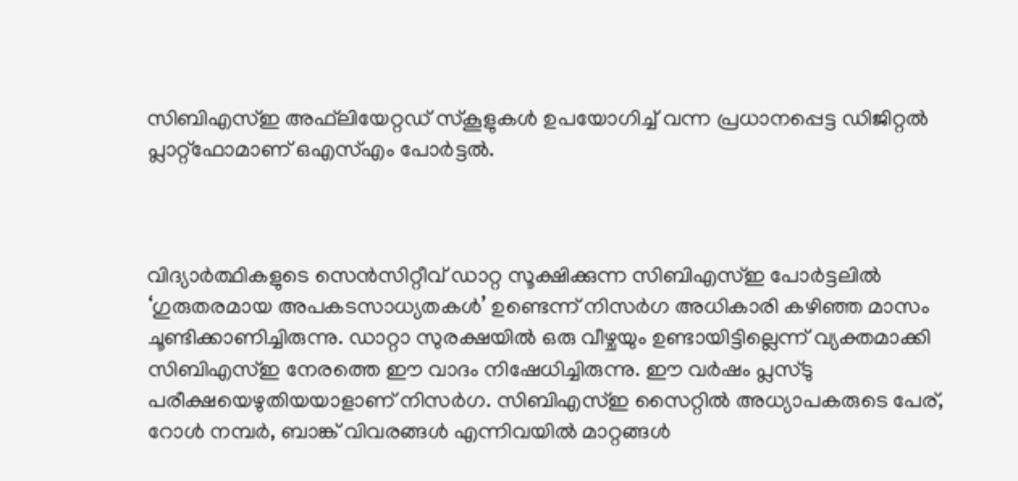സിബിഎസ്‌ഇ അഫ്‌ലിയേറ്റഡ് സ്‌കൂളുകള്‍ ഉപയോഗിച്ച്‌ വന്ന പ്രധാനപ്പെട്ട ഡിജിറ്റല്‍ പ്ലാറ്റ്‌ഫോമാണ് ഒഎസ്‌എം പോര്‍ട്ടല്‍.



വിദ്യാര്‍ത്ഥികളുടെ സെന്‍സിറ്റീവ് ഡാറ്റ സൂക്ഷിക്കുന്ന സിബിഎസ്‌ഇ പോര്‍ട്ടലില്‍ ‘ഗുരുതരമായ അപകടസാധ്യതകള്‍’ ഉണ്ടെന്ന് നിസര്‍ഗ അധികാരി കഴിഞ്ഞ മാസം ചൂണ്ടിക്കാണിച്ചിരുന്നു. ഡാറ്റാ സുരക്ഷയില്‍ ഒരു വീഴ്ചയും ഉണ്ടായിട്ടില്ലെന്ന് വ്യക്തമാക്കി സിബിഎസ്‌ഇ നേരത്തെ ഈ വാദം നിഷേധിച്ചിരുന്നു. ഈ വര്‍ഷം പ്ലസ്ടു പരീക്ഷയെഴുതിയയാളാണ് നിസര്‍ഗ. സിബിഎസ്‌ഇ സൈറ്റില്‍ അധ്യാപകരുടെ പേര്, റോള്‍ നമ്പര്‍, ബാങ്ക് വിവരങ്ങള്‍ എന്നിവയില്‍ മാറ്റങ്ങള്‍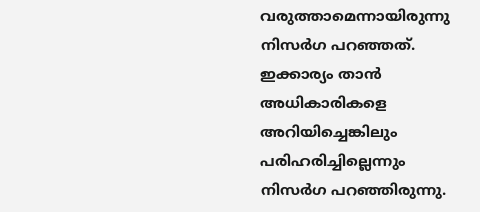വരുത്താമെന്നായിരുന്നു നിസര്‍ഗ പറഞ്ഞത്. ഇക്കാര്യം താന്‍ അധികാരികളെ അറിയിച്ചെങ്കിലും പരിഹരിച്ചില്ലെന്നും നിസര്‍ഗ പറഞ്ഞിരുന്നു.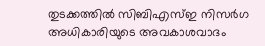തുടക്കത്തില്‍ സിബിഎസ്‌ഇ നിസര്‍ഗ അധികാരിയുടെ അവകാശവാദം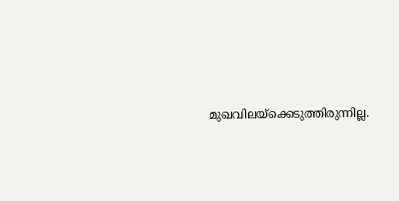മുഖവിലയ്ക്കെടുത്തിരുന്നില്ല.